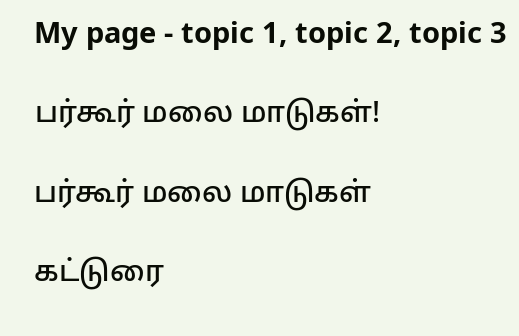My page - topic 1, topic 2, topic 3

பர்கூர் மலை மாடுகள்!

பர்கூர் மலை மாடுகள்

கட்டுரை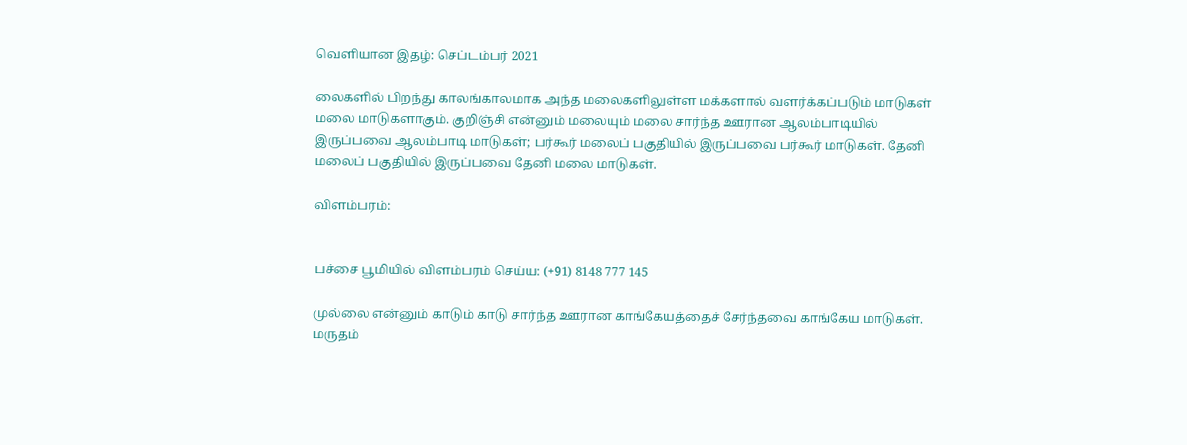வெளியான இதழ்: செப்டம்பர் 2021

லைகளில் பிறந்து காலங்காலமாக அந்த மலைகளிலுள்ள மக்களால் வளர்க்கப்படும் மாடுகள் மலை மாடுகளாகும். குறிஞ்சி என்னும் மலையும் மலை சார்ந்த ஊரான ஆலம்பாடியில் இருப்பவை ஆலம்பாடி மாடுகள்; பர்கூர் மலைப் பகுதியில் இருப்பவை பர்கூர் மாடுகள். தேனி மலைப் பகுதியில் இருப்பவை தேனி மலை மாடுகள்.

விளம்பரம்:


பச்சை பூமியில் விளம்பரம் செய்ய: (+91) 8148 777 145

முல்லை என்னும் காடும் காடு சார்ந்த ஊரான காங்கேயத்தைச் சேர்ந்தவை காங்கேய மாடுகள். மருதம்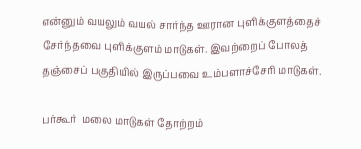என்னும் வயலும் வயல் சார்ந்த ஊரான புளிக்குளத்தைச் சேர்ந்தவை புளிக்குளம் மாடுகள். இவற்றைப் போலத் தஞ்சைப் பகுதியில் இருப்பவை உம்பளாச்சேரி மாடுகள்.

பர்கூர்  மலை மாடுகள் தோற்றம்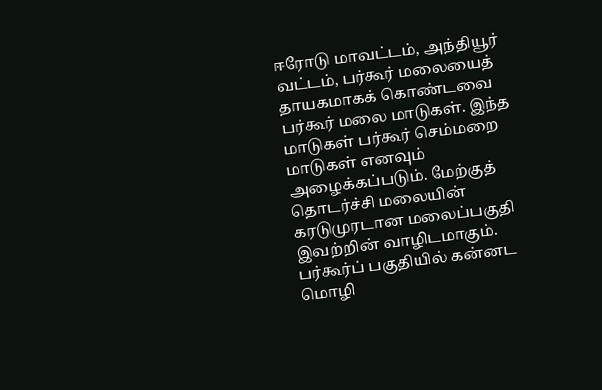ஈரோடு மாவட்டம், அந்தியூர் வட்டம், பர்கூர் மலையைத் தாயகமாகக் கொண்டவை பர்கூர் மலை மாடுகள். இந்த மாடுகள் பர்கூர் செம்மறை மாடுகள் எனவும் அழைக்கப்படும். மேற்குத் தொடர்ச்சி மலையின் கரடுமுரடான மலைப்பகுதி இவற்றின் வாழிடமாகும். பர்கூர்ப் பகுதியில் கன்னட மொழி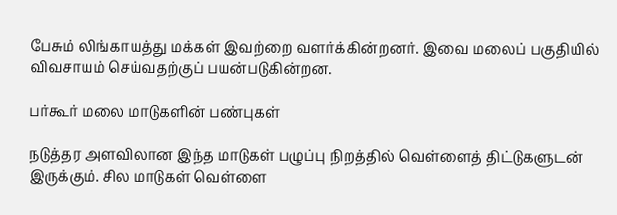பேசும் லிங்காயத்து மக்கள் இவற்றை வளர்க்கின்றனர். இவை மலைப் பகுதியில் விவசாயம் செய்வதற்குப் பயன்படுகின்றன.

பர்கூர் மலை மாடுகளின் பண்புகள்

நடுத்தர அளவிலான இந்த மாடுகள் பழுப்பு நிறத்தில் வெள்ளைத் திட்டுகளுடன் இருக்கும். சில மாடுகள் வெள்ளை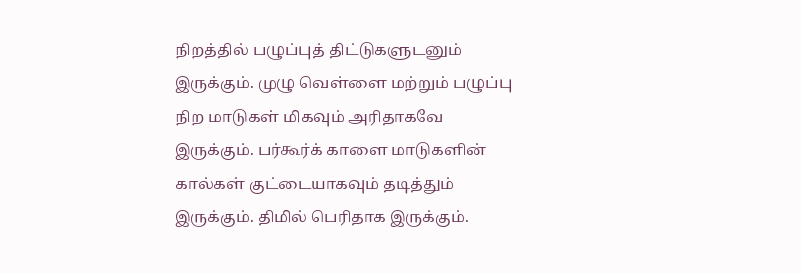நிறத்தில் பழுப்புத் திட்டுகளுடனும் இருக்கும். முழு வெள்ளை மற்றும் பழுப்பு நிற மாடுகள் மிகவும் அரிதாகவே இருக்கும். பர்கூர்க் காளை மாடுகளின் கால்கள் குட்டையாகவும் தடித்தும் இருக்கும். திமில் பெரிதாக இருக்கும்.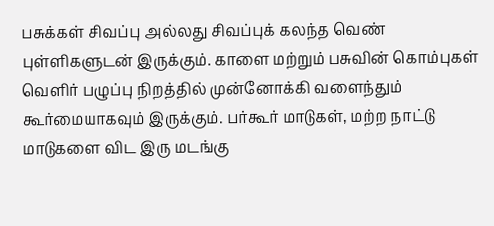பசுக்கள் சிவப்பு அல்லது சிவப்புக் கலந்த வெண் புள்ளிகளுடன் இருக்கும். காளை மற்றும் பசுவின் கொம்புகள் வெளிர் பழுப்பு நிறத்தில் முன்னோக்கி வளைந்தும் கூர்மையாகவும் இருக்கும். பர்கூர் மாடுகள், மற்ற நாட்டு மாடுகளை விட இரு மடங்கு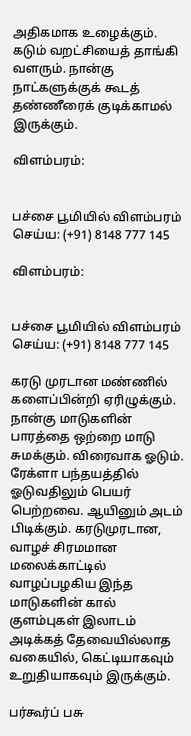அதிகமாக உழைக்கும். கடும் வறட்சியைத் தாங்கி வளரும். நான்கு நாட்களுக்குக் கூடத் தண்ணீரைக் குடிக்காமல் இருக்கும்.

விளம்பரம்:


பச்சை பூமியில் விளம்பரம் செய்ய: (+91) 8148 777 145

விளம்பரம்:


பச்சை பூமியில் விளம்பரம் செய்ய: (+91) 8148 777 145

கரடு முரடான மண்ணில் களைப்பின்றி ஏரிழுக்கும். நான்கு மாடுகளின் பாரத்தை ஒற்றை மாடு சுமக்கும். விரைவாக ஓடும். ரேக்ளா பந்தயத்தில் ஓடுவதிலும் பெயர் பெற்றவை. ஆயினும் அடம் பிடிக்கும். கரடுமுரடான, வாழச் சிரமமான மலைக்காட்டில் வாழப்பழகிய இந்த மாடுகளின் கால் குளம்புகள் இலாடம் அடிக்கத் தேவையில்லாத வகையில், கெட்டியாகவும் உறுதியாகவும் இருக்கும்.

பர்கூர்ப் பசு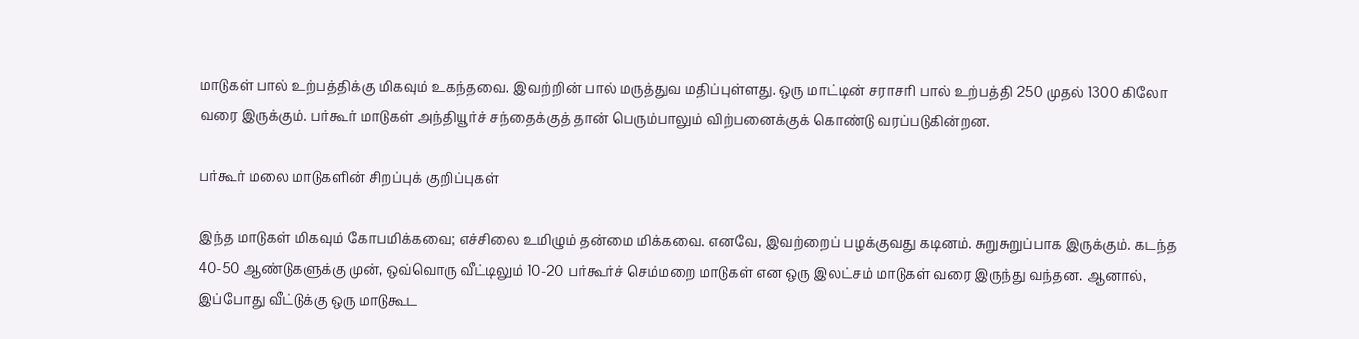மாடுகள் பால் உற்பத்திக்கு மிகவும் உகந்தவை. இவற்றின் பால் மருத்துவ மதிப்புள்ளது. ஒரு மாட்டின் சராசரி பால் உற்பத்தி 250 முதல் 1300 கிலோ வரை இருக்கும். பர்கூர் மாடுகள் அந்தியூர்ச் சந்தைக்குத் தான் பெரும்பாலும் விற்பனைக்குக் கொண்டு வரப்படுகின்றன.

பர்கூர் மலை மாடுகளின் சிறப்புக் குறிப்புகள்

இந்த மாடுகள் மிகவும் கோபமிக்கவை; எச்சிலை உமிழும் தன்மை மிக்கவை. எனவே, இவற்றைப் பழக்குவது கடினம். சுறுசுறுப்பாக இருக்கும். கடந்த 40-50 ஆண்டுகளுக்கு முன், ஒவ்வொரு வீட்டிலும் 10-20 பர்கூர்ச் செம்மறை மாடுகள் என ஒரு இலட்சம் மாடுகள் வரை இருந்து வந்தன. ஆனால், இப்போது வீட்டுக்கு ஒரு மாடுகூட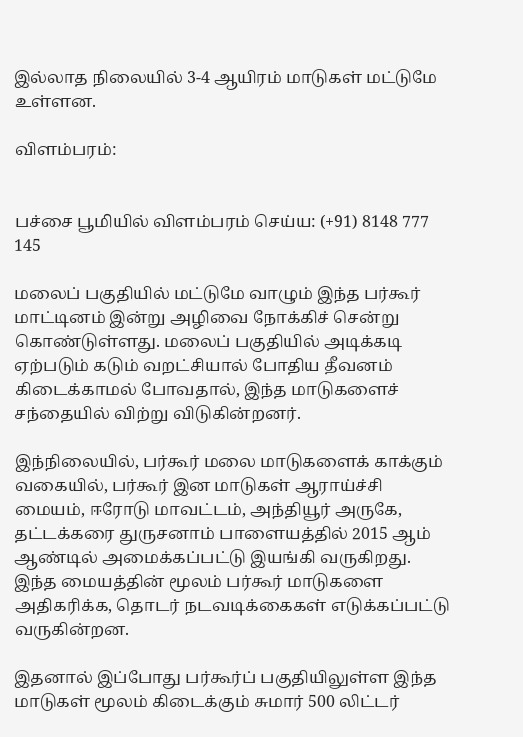இல்லாத நிலையில் 3-4 ஆயிரம் மாடுகள் மட்டுமே உள்ளன.

விளம்பரம்:


பச்சை பூமியில் விளம்பரம் செய்ய: (+91) 8148 777 145

மலைப் பகுதியில் மட்டுமே வாழும் இந்த பர்கூர் மாட்டினம் இன்று அழிவை நோக்கிச் சென்று கொண்டுள்ளது. மலைப் பகுதியில் அடிக்கடி ஏற்படும் கடும் வறட்சியால் போதிய தீவனம் கிடைக்காமல் போவதால், இந்த மாடுகளைச் சந்தையில் விற்று விடுகின்றனர்.

இந்நிலையில், பர்கூர் மலை மாடுகளைக் காக்கும் வகையில், பர்கூர் இன மாடுகள் ஆராய்ச்சி மையம், ஈரோடு மாவட்டம், அந்தியூர் அருகே, தட்டக்கரை துருசனாம் பாளையத்தில் 2015 ஆம் ஆண்டில் அமைக்கப்பட்டு இயங்கி வருகிறது. இந்த மையத்தின் மூலம் பர்கூர் மாடுகளை அதிகரிக்க, தொடர் நடவடிக்கைகள் எடுக்கப்பட்டு வருகின்றன.

இதனால் இப்போது பர்கூர்ப் பகுதியிலுள்ள இந்த மாடுகள் மூலம் கிடைக்கும் சுமார் 500 லிட்டர்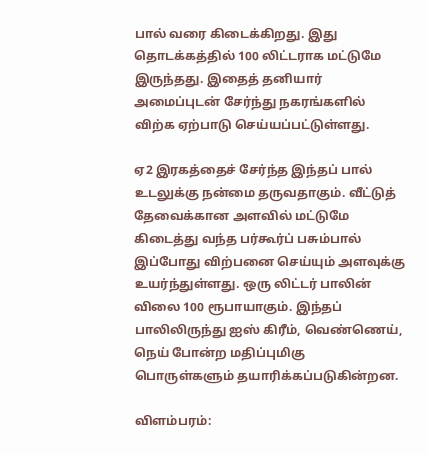பால் வரை கிடைக்கிறது. இது தொடக்கத்தில் 100 லிட்டராக மட்டுமே இருந்தது. இதைத் தனியார் அமைப்புடன் சேர்ந்து நகரங்களில் விற்க ஏற்பாடு செய்யப்பட்டுள்ளது.

ஏ2 இரகத்தைச் சேர்ந்த இந்தப் பால் உடலுக்கு நன்மை தருவதாகும். வீட்டுத் தேவைக்கான அளவில் மட்டுமே கிடைத்து வந்த பர்கூர்ப் பசும்பால் இப்போது விற்பனை செய்யும் அளவுக்கு உயர்ந்துள்ளது. ஒரு லிட்டர் பாலின் விலை 100 ரூபாயாகும். இந்தப் பாலிலிருந்து ஐஸ் கிரீம், வெண்ணெய், நெய் போன்ற மதிப்புமிகு பொருள்களும் தயாரிக்கப்படுகின்றன.

விளம்பரம்: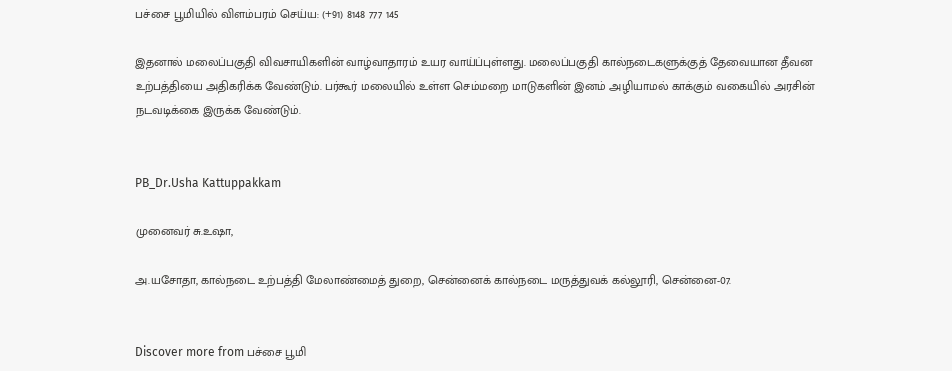பச்சை பூமியில் விளம்பரம் செய்ய: (+91) 8148 777 145

இதனால் மலைப்பகுதி விவசாயிகளின் வாழ்வாதாரம் உயர வாய்ப்புள்ளது. மலைப்பகுதி கால்நடைகளுக்குத் தேவையான தீவன உற்பத்தியை அதிகரிக்க வேண்டும். பர்கூர் மலையில் உள்ள செம்மறை மாடுகளின் இனம் அழியாமல் காக்கும் வகையில் அரசின் நடவடிக்கை இருக்க வேண்டும்.


PB_Dr.Usha Kattuppakkam

முனைவர் சு.உஷா,

அ.யசோதா, கால்நடை உற்பத்தி மேலாண்மைத் துறை, சென்னைக் கால்நடை மருத்துவக் கல்லூரி, சென்னை-07.


Discover more from பச்சை பூமி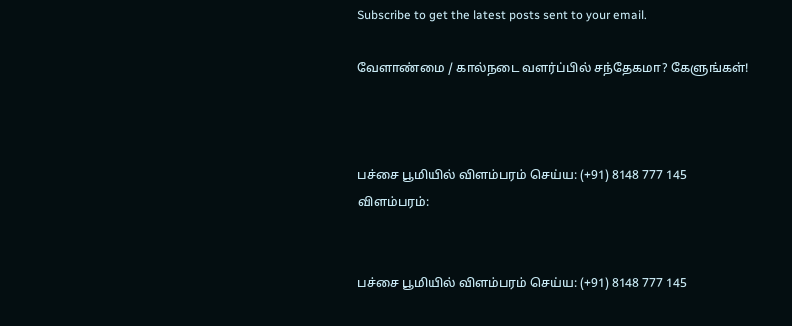Subscribe to get the latest posts sent to your email.

வேளாண்மை / கால்நடை வளர்ப்பில் சந்தேகமா? கேளுங்கள்!



பச்சை பூமியில் விளம்பரம் செய்ய: (+91) 8148 777 145
விளம்பரம்:


பச்சை பூமியில் விளம்பரம் செய்ய: (+91) 8148 777 145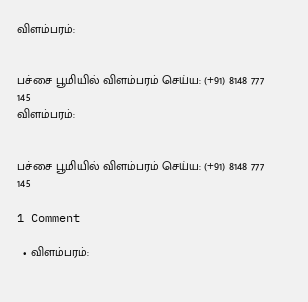விளம்பரம்:


பச்சை பூமியில் விளம்பரம் செய்ய: (+91) 8148 777 145
விளம்பரம்:


பச்சை பூமியில் விளம்பரம் செய்ய: (+91) 8148 777 145

1 Comment

  • விளம்பரம்: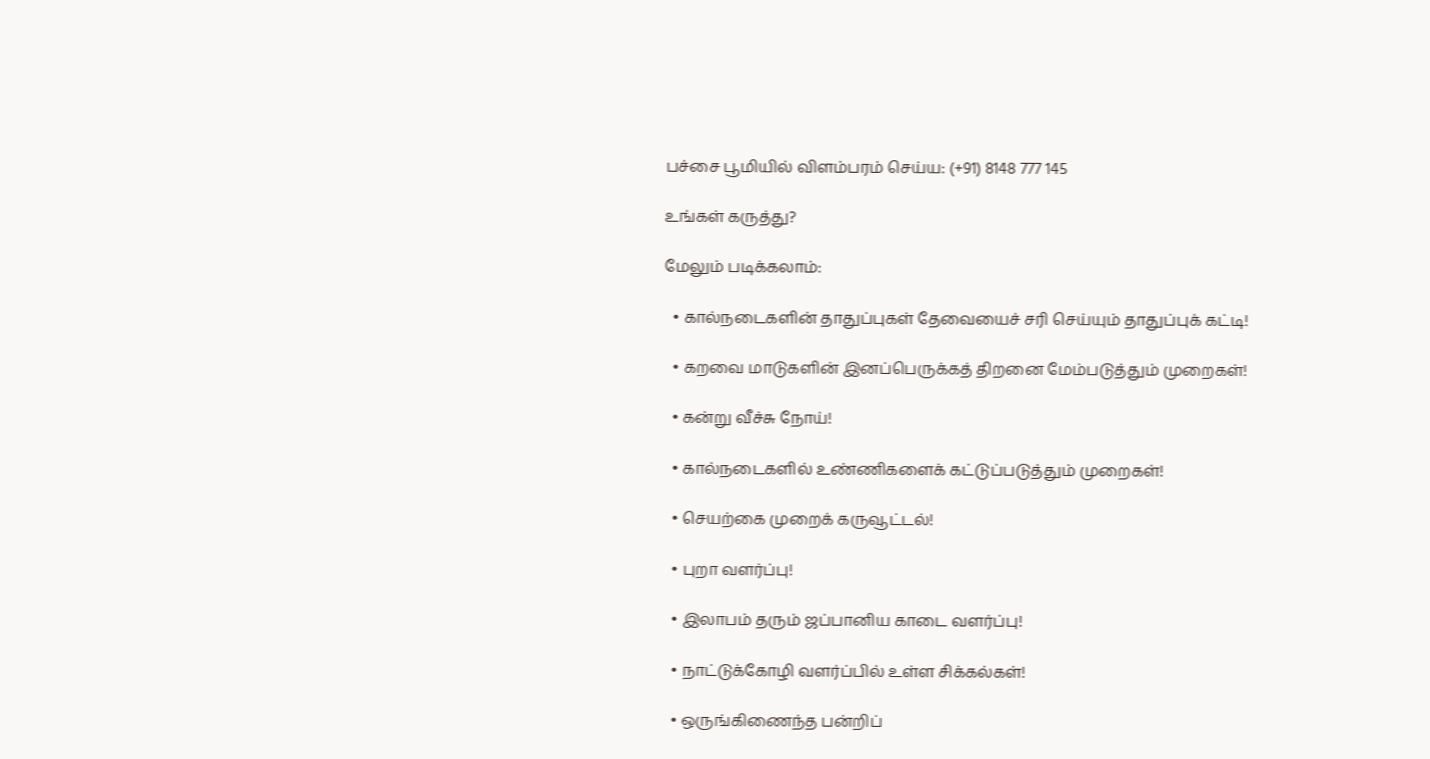பச்சை பூமியில் விளம்பரம் செய்ய: (+91) 8148 777 145

உங்கள் கருத்து?

மேலும் படிக்கலாம்:

  • கால்நடைகளின் தாதுப்புகள் தேவையைச் சரி செய்யும் தாதுப்புக் கட்டி!

  • கறவை மாடுகளின் இனப்பெருக்கத் திறனை மேம்படுத்தும் முறைகள்!

  • கன்று வீச்சு நோய்!

  • கால்நடைகளில் உண்ணிகளைக் கட்டுப்படுத்தும் முறைகள்!

  • செயற்கை முறைக் கருவூட்டல்!

  • புறா வளர்ப்பு!

  • இலாபம் தரும் ஜப்பானிய காடை வளர்ப்பு!

  • நாட்டுக்கோழி வளர்ப்பில் உள்ள சிக்கல்கள்!

  • ஒருங்கிணைந்த பன்றிப்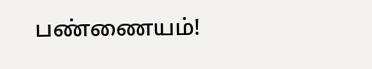பண்ணையம்!